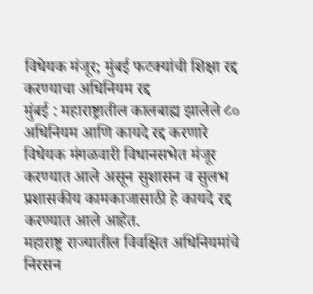विधेयक मंजूर; मुंबई फटक्यांची शिक्षा रद्द करण्याचा अधिनियम रद्द
मुंबई : महाराष्ट्रातील कालबाह्य झालेले ८० अधिनियम आणि कायदे रद्द करणारे विधेयक मंगळवारी विधानसभेत मंजूर करण्यात आले असून सुशासन व सुलभ प्रशासकीय कामकाजासाठी हे कायदे रद्द करण्यात आले आहेत.
महाराष्ट्र राज्यातील विवक्षित अधिनियमांचे निरसन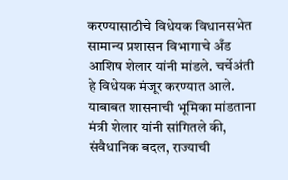करण्यासाठीचे विधेयक विधानसभेत सामान्य प्रशासन विभागाचे अँड आशिष शेलार यांनी मांडले. चर्चेअंती हे विधेयक मंजूर करण्यात आले. याबाबत शासनाची भूमिका मांडताना मंत्री शेलार यांनी सांगितले की, संवैधानिक बदल, राज्याची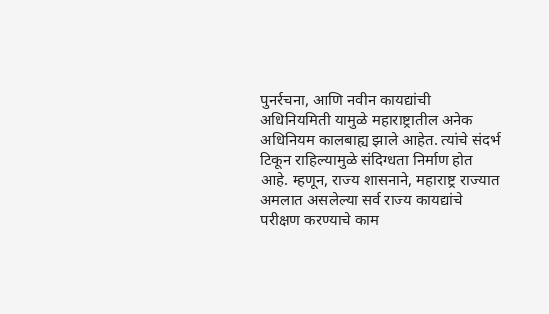पुनर्रचना, आणि नवीन कायद्यांची अधिनियमिती यामुळे महाराष्ट्रातील अनेक अधिनियम कालबाह्य झाले आहेत. त्यांचे संदर्भ टिकून राहिल्यामुळे संदिग्धता निर्माण होत आहे. म्हणून, राज्य शासनाने, महाराष्ट्र राज्यात अमलात असलेल्या सर्व राज्य कायद्यांचे परीक्षण करण्याचे काम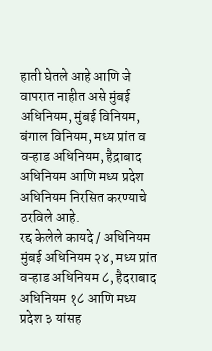हाती घेतले आहे आणि जे वापरात नाहीत असे मुंबई अधिनियम, मुंबई विनियम, बंगाल विनियम, मध्य प्रांत व वऱ्हाड अधिनियम, हैद्राबाद अधिनियम आणि मध्य प्रदेश अधिनियम निरसित करण्याचे ठरविले आहे.
रद्द केलेले कायदे / अधिनियम
मुंबई अधिनियम २४, मध्य प्रांत वऱ्हाड अधिनियम ८, हैदराबाद अधिनियम १८ आणि मध्य प्रदेश ३ यांसह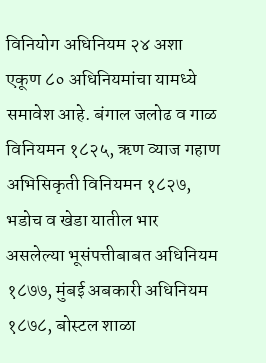विनियोग अधिनियम २४ अशा एकूण ८० अधिनियमांचा यामध्ये समावेश आहे. बंगाल जलोढ व गाळ विनियमन १८२५, ऋण व्याज गहाण अभिसिकृती विनियमन १८२७, भडोच व खेडा यातील भार असलेल्या भूसंपत्तीबाबत अधिनियम १८७७, मुंबई अबकारी अधिनियम १८७८, बोस्टल शाळा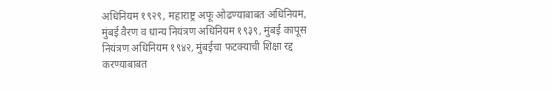अधिनियम १९२९, महाराष्ट्र अफू ओढण्याबाबत अधिनियम, मुंबई वैरण व धान्य नियंत्रण अधिनियम १९३९, मुंबई कापूस नियंत्रण अधिनियम १९४२, मुंबईचा फटक्याची शिक्षा रद्द करण्याबाबत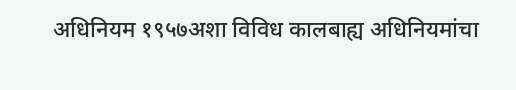अधिनियम १९५७अशा विविध कालबाह्य अधिनियमांचा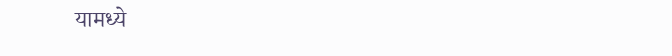यामध्ये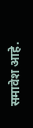समावेश आहे.